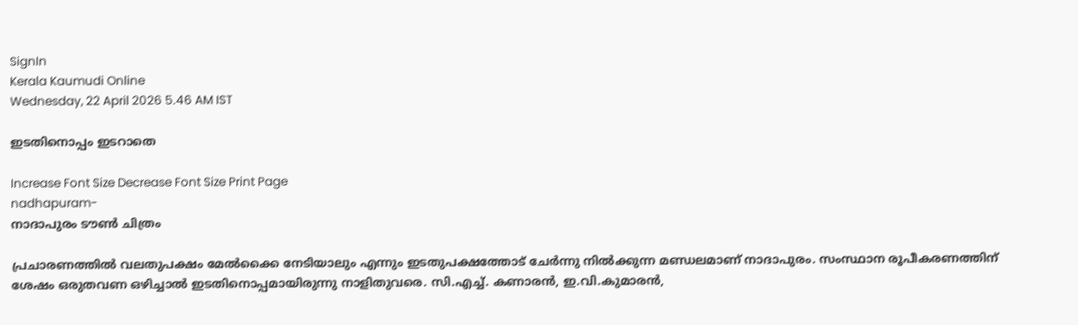SignIn
Kerala Kaumudi Online
Wednesday, 22 April 2026 5.46 AM IST

ഇടതിനൊപ്പം ഇടറാതെ

Increase Font Size Decrease Font Size Print Page
nadhapuram-
നാദാപുരം ടൗൺ ചിത്രം

പ്രചാരണത്തിൽ വലതുപക്ഷം മേൽക്കൈ നേടിയാലും എന്നും ഇടതുപക്ഷത്തോട് ചേർന്നു നിൽക്കുന്ന മണ്ഡലമാണ് നാദാപുരം. സംസ്ഥാന രൂപീകരണത്തിന് ശേഷം ഒരുതവണ ഒഴിച്ചാൽ ഇടതിനൊപ്പമായിരുന്നു നാളിതുവരെ. സി.എച്ച്. കണാരൻ, ഇ.വി.കുമാരൻ,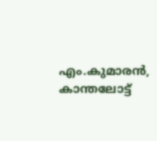എം.കുമാരൻ, കാന്തലോട്ട്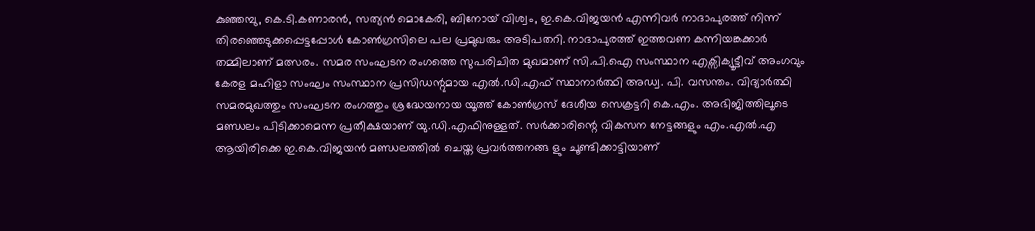കുഞ്ഞമ്പു, കെ.ടി.കണാരൻ, സത്യൻ മൊകേരി, ബിനോയ് വിശ്വം, ഇ.കെ.വിജയൻ എന്നിവർ നാദാപുരത്ത് നിന്ന് തിരഞ്ഞെടുക്കപ്പെട്ടപ്പോൾ കോൺഗ്രസിലെ പല പ്രമുഖരും അടിപതറി. നാദാപുരത്ത് ഇത്തവണ കന്നിയങ്കക്കാർ തമ്മിലാണ് മത്സരം. സമര സംഘടന രംഗത്തെ സുപരിചിത മുഖമാണ് സി.പി.ഐ സംസ്ഥാന എക്സിക്യൂട്ടീവ് അംഗവും കേരള മഹിളാ സംഘം സംസ്ഥാന പ്രസിഡന്റുമായ എൽ.ഡി.എഫ് സ്ഥാനാർത്ഥി അഡ്വ. പി. വസന്തം. വിദ്യാര്‍ത്ഥി സമരമുഖത്തും സംഘടന രംഗത്തും ശ്രദ്ധേയനായ യൂത്ത് കോണ്‍ഗ്രസ് ദേശീയ സെക്രട്ടറി കെ.എം. അഭിജിത്തിലൂടെ മണ്ഡലം പിടിക്കാമെന്ന പ്രതീക്ഷയാണ് യു.ഡി.എഫിനുള്ളത്. സർക്കാരിന്റെ വികസന നേട്ടങ്ങളും എം.എൽ.എ ആയിരിക്കെ ഇ.കെ.വിജയൻ മണ്ഡലത്തിൽ ചെയ്ത പ്രവർത്തനങ്ങ ളും ചൂണ്ടിക്കാട്ടിയാണ്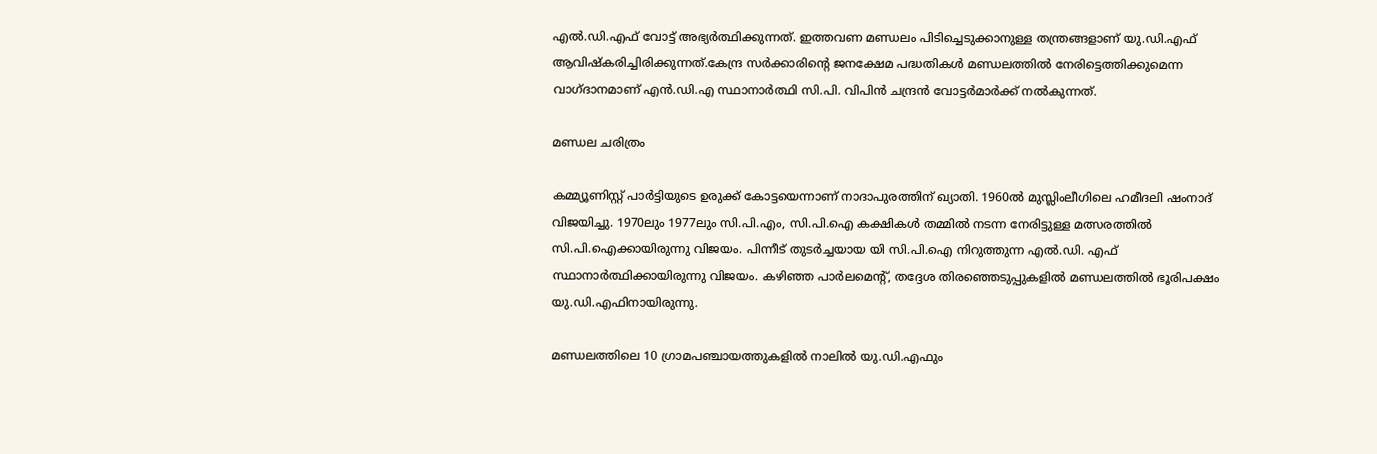എൽ.ഡി.എഫ് വോട്ട് അഭ്യർത്ഥിക്കുന്നത്. ഇത്തവണ മണ്ഡലം പിടിച്ചെടുക്കാനുള്ള തന്ത്രങ്ങളാണ് യു.ഡി.എഫ് ആവിഷ്കരിച്ചിരിക്കുന്നത്.കേന്ദ്ര സർക്കാരിന്റെ ജനക്ഷേമ പദ്ധതികൾ മണ്ഡലത്തിൽ നേരിട്ടെത്തിക്കുമെന്ന വാഗ്ദാനമാണ് എൻ.ഡി.എ സ്ഥാനാർത്ഥി സി.പി. വിപിൻ ചന്ദ്രൻ വോട്ടർമാർക്ക് നൽകുന്നത്.

മണ്ഡല ചരിത്രം

കമ്മ്യൂണിസ്റ്റ് പാർട്ടിയുടെ ഉരുക്ക് കോട്ടയെന്നാണ് നാദാപുരത്തിന് ഖ്യാതി. 1960ൽ മുസ്ലിംലീഗിലെ ഹമീദലി ഷംനാദ് വിജയിച്ചു. 1970ലും 1977ലും സി.പി.എം, സി.പി.ഐ കക്ഷികൾ തമ്മിൽ നടന്ന നേരിട്ടുള്ള മത്സരത്തിൽ സി.പി.ഐക്കായിരുന്നു വിജയം. പിന്നീട് തുടർച്ചയായ യി സി.പി.ഐ നിറുത്തുന്ന എൽ.ഡി. എഫ് സ്ഥാനാർത്ഥിക്കായിരുന്നു വിജയം. കഴിഞ്ഞ പാർലമെൻ്റ്, തദ്ദേശ തിരഞ്ഞെടുപ്പുകളിൽ മണ്ഡലത്തിൽ ഭൂരിപക്ഷം യു.ഡി.എഫിനായിരുന്നു.

മണ്ഡലത്തിലെ 10 ഗ്രാമപഞ്ചായത്തുകളിൽ നാലിൽ യു.ഡി.എഫും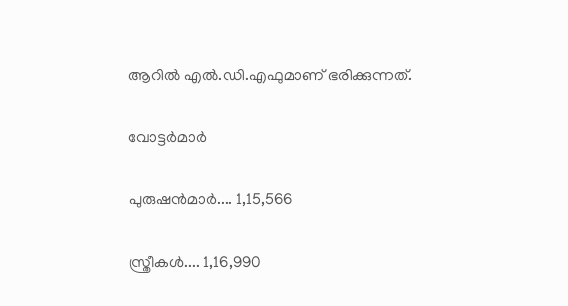ആറിൽ എൽ.ഡി.എഫുമാണ് ഭരിക്കുന്നത്.

വോട്ടർമാർ

പുരുഷൻമാർ.... 1,15,566

സ്ത്രീകൾ.... 1,16,990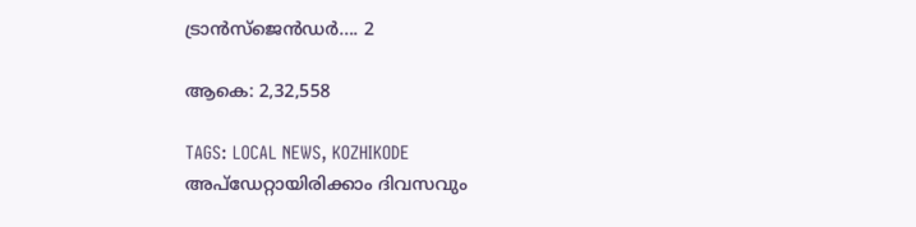ട്രാൻസ്ജെൻഡർ.... 2

ആകെ: 2,32,558

TAGS: LOCAL NEWS, KOZHIKODE
അപ്ഡേറ്റായിരിക്കാം ദിവസവും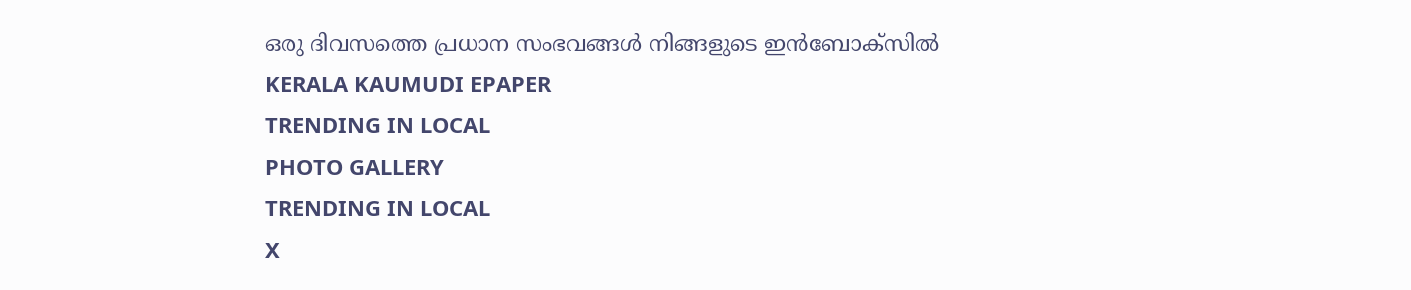ഒരു ദിവസത്തെ പ്രധാന സംഭവങ്ങൾ നിങ്ങളുടെ ഇൻബോക്സിൽ
KERALA KAUMUDI EPAPER
TRENDING IN LOCAL
PHOTO GALLERY
TRENDING IN LOCAL
X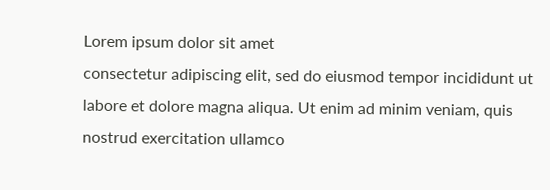Lorem ipsum dolor sit amet
consectetur adipiscing elit, sed do eiusmod tempor incididunt ut labore et dolore magna aliqua. Ut enim ad minim veniam, quis nostrud exercitation ullamco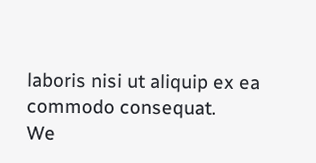laboris nisi ut aliquip ex ea commodo consequat.
We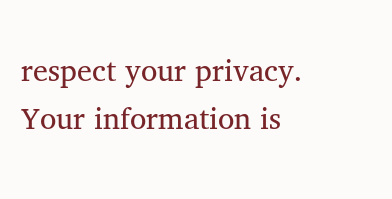respect your privacy. Your information is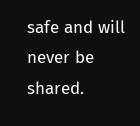safe and will never be shared.